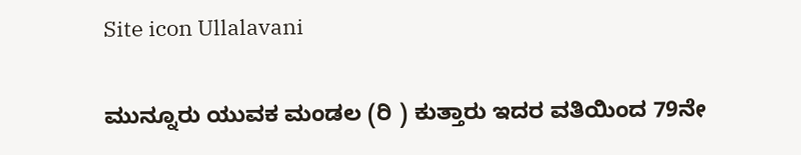Site icon Ullalavani

ಮುನ್ನೂರು ಯುವಕ ಮಂಡಲ (ರಿ ) ಕುತ್ತಾರು ಇದರ ವತಿಯಿಂದ 79ನೇ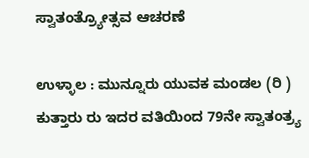ಸ್ವಾತಂತ್ರ್ಯೋತ್ಸವ ಆಚರಣೆ

ಉಳ್ಳಾಲ : ಮುನ್ನೂರು ಯುವಕ ಮಂಡಲ (ರಿ ) ಕುತ್ತಾರು ರು ಇದರ ವತಿಯಿಂದ 79ನೇ ಸ್ವಾತಂತ್ರ್ಯ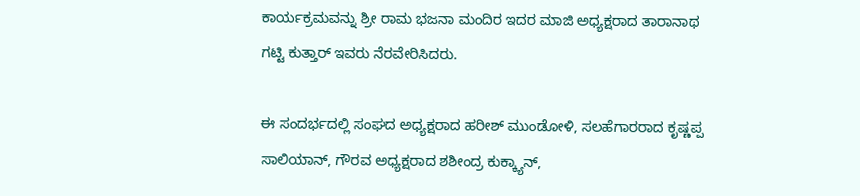ಕಾರ್ಯಕ್ರಮವನ್ನು ಶ್ರೀ ರಾಮ ಭಜನಾ ಮಂದಿರ ಇದರ ಮಾಜಿ ಅಧ್ಯಕ್ಷರಾದ ತಾರಾನಾಥ ಗಟ್ಟಿ ಕುತ್ತಾರ್‌ ಇವರು ನೆರವೇರಿಸಿದರು.

ಈ ಸಂದರ್ಭದಲ್ಲಿ ಸಂಘದ ಅಧ್ಯಕ್ಷರಾದ ಹರೀಶ್ ಮುಂಡೋಳಿ, ಸಲಹೆಗಾರರಾದ ಕೃಷ್ಣಪ್ಪ ಸಾಲಿಯಾನ್, ಗೌರವ ಅಧ್ಯಕ್ಷರಾದ ಶಶೀಂದ್ರ ಕುಕ್ಕ್ಯಾನ್‌,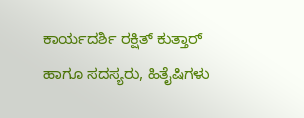ಕಾರ್ಯದರ್ಶಿ ರಕ್ಷಿತ್‌ ಕುತ್ತಾರ್‌ ಹಾಗೂ ಸದಸ್ಯರು, ಹಿತೈಷಿಗಳು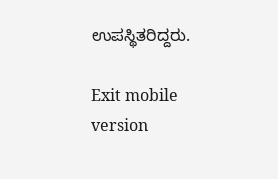ಉಪಸ್ಥಿತರಿದ್ದರು.

Exit mobile version